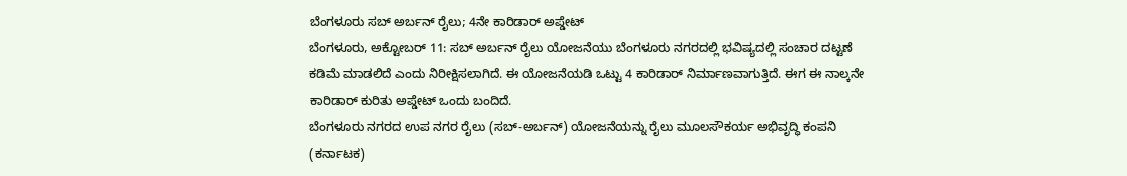ಬೆಂಗಳೂರು ಸಬ್ ಅರ್ಬನ್ ರೈಲು; 4ನೇ ಕಾರಿಡಾರ್ ಅಪ್ಡೇಟ್
ಬೆಂಗಳೂರು, ಅಕ್ಟೋಬರ್ 11: ಸಬ್ ಅರ್ಬನ್ ರೈಲು ಯೋಜನೆಯು ಬೆಂಗಳೂರು ನಗರದಲ್ಲಿ ಭವಿಷ್ಯದಲ್ಲಿ ಸಂಚಾರ ದಟ್ಟಣೆ ಕಡಿಮೆ ಮಾಡಲಿದೆ ಎಂದು ನಿರೀಕ್ಷಿಸಲಾಗಿದೆ. ಈ ಯೋಜನೆಯಡಿ ಒಟ್ಟು 4 ಕಾರಿಡಾರ್ ನಿರ್ಮಾಣವಾಗುತ್ತಿದೆ. ಈಗ ಈ ನಾಲ್ಕನೇ ಕಾರಿಡಾರ್ ಕುರಿತು ಅಪ್ಡೇಟ್ ಒಂದು ಬಂದಿದೆ.
ಬೆಂಗಳೂರು ನಗರದ ಉಪ ನಗರ ರೈಲು (ಸಬ್-ಅರ್ಬನ್) ಯೋಜನೆಯನ್ನು ರೈಲು ಮೂಲಸೌಕರ್ಯ ಅಭಿವೃದ್ಧಿ ಕಂಪನಿ (ಕರ್ನಾಟಕ)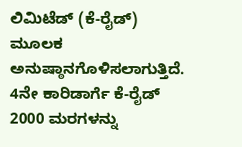ಲಿಮಿಟೆಡ್ (ಕೆ-ರೈಡ್) ಮೂಲಕ ಅನುಷ್ಠಾನಗೊಳಿಸಲಾಗುತ್ತಿದೆ. 4ನೇ ಕಾರಿಡಾರ್ಗೆ ಕೆ-ರೈಡ್ 2000 ಮರಗಳನ್ನು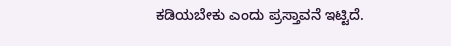ಕಡಿಯಬೇಕು ಎಂದು ಪ್ರಸ್ತಾವನೆ ಇಟ್ಟಿದೆ.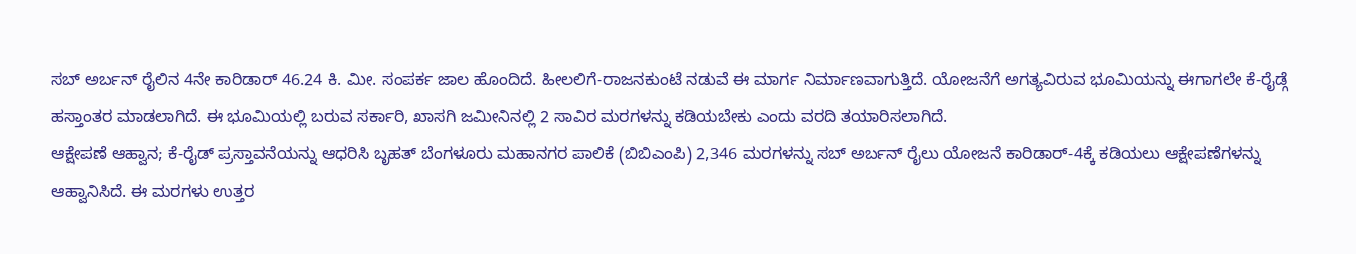ಸಬ್ ಅರ್ಬನ್ ರೈಲಿನ 4ನೇ ಕಾರಿಡಾರ್ 46.24 ಕಿ. ಮೀ. ಸಂಪರ್ಕ ಜಾಲ ಹೊಂದಿದೆ. ಹೀಲಲಿಗೆ-ರಾಜನಕುಂಟೆ ನಡುವೆ ಈ ಮಾರ್ಗ ನಿರ್ಮಾಣವಾಗುತ್ತಿದೆ. ಯೋಜನೆಗೆ ಅಗತ್ಯವಿರುವ ಭೂಮಿಯನ್ನು ಈಗಾಗಲೇ ಕೆ-ರೈಡ್ಗೆ ಹಸ್ತಾಂತರ ಮಾಡಲಾಗಿದೆ. ಈ ಭೂಮಿಯಲ್ಲಿ ಬರುವ ಸರ್ಕಾರಿ, ಖಾಸಗಿ ಜಮೀನಿನಲ್ಲಿ 2 ಸಾವಿರ ಮರಗಳನ್ನು ಕಡಿಯಬೇಕು ಎಂದು ವರದಿ ತಯಾರಿಸಲಾಗಿದೆ.
ಆಕ್ಷೇಪಣೆ ಆಹ್ವಾನ; ಕೆ-ರೈಡ್ ಪ್ರಸ್ತಾವನೆಯನ್ನು ಆಧರಿಸಿ ಬೃಹತ್ ಬೆಂಗಳೂರು ಮಹಾನಗರ ಪಾಲಿಕೆ (ಬಿಬಿಎಂಪಿ) 2,346 ಮರಗಳನ್ನು ಸಬ್ ಅರ್ಬನ್ ರೈಲು ಯೋಜನೆ ಕಾರಿಡಾರ್-4ಕ್ಕೆ ಕಡಿಯಲು ಆಕ್ಷೇಪಣೆಗಳನ್ನು ಆಹ್ವಾನಿಸಿದೆ. ಈ ಮರಗಳು ಉತ್ತರ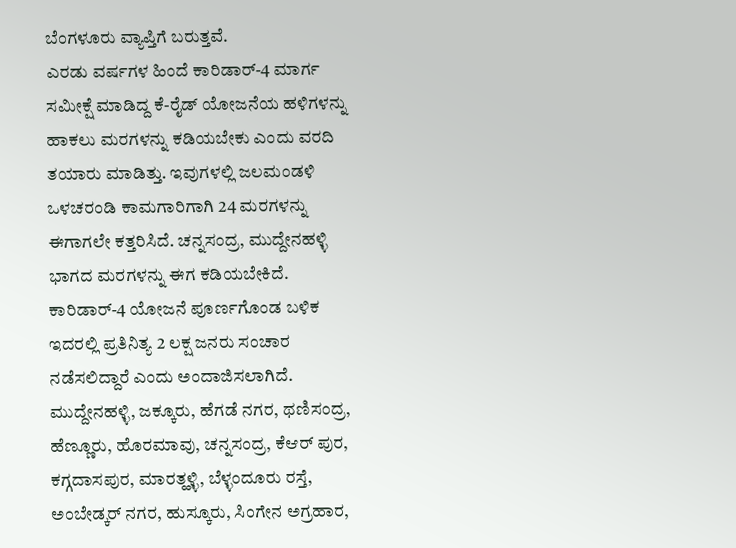ಬೆಂಗಳೂರು ವ್ಯಾಪ್ತಿಗೆ ಬರುತ್ತವೆ.
ಎರಡು ವರ್ಷಗಳ ಹಿಂದೆ ಕಾರಿಡಾರ್-4 ಮಾರ್ಗ ಸಮೀಕ್ಷೆ ಮಾಡಿದ್ದ ಕೆ-ರೈಡ್ ಯೋಜನೆಯ ಹಳಿಗಳನ್ನು ಹಾಕಲು ಮರಗಳನ್ನು ಕಡಿಯಬೇಕು ಎಂದು ವರದಿ ತಯಾರು ಮಾಡಿತ್ತು. ಇವುಗಳಲ್ಲಿ ಜಲಮಂಡಳಿ ಒಳಚರಂಡಿ ಕಾಮಗಾರಿಗಾಗಿ 24 ಮರಗಳನ್ನು ಈಗಾಗಲೇ ಕತ್ತರಿಸಿದೆ. ಚನ್ನಸಂದ್ರ, ಮುದ್ದೇನಹಳ್ಳಿ ಭಾಗದ ಮರಗಳನ್ನು ಈಗ ಕಡಿಯಬೇಕಿದೆ.
ಕಾರಿಡಾರ್-4 ಯೋಜನೆ ಪೂರ್ಣಗೊಂಡ ಬಳಿಕ ಇದರಲ್ಲಿ ಪ್ರತಿನಿತ್ಯ 2 ಲಕ್ಷ ಜನರು ಸಂಚಾರ ನಡೆಸಲಿದ್ದಾರೆ ಎಂದು ಅಂದಾಜಿಸಲಾಗಿದೆ. ಮುದ್ದೇನಹಳ್ಳಿ, ಜಕ್ಕೂರು, ಹೆಗಡೆ ನಗರ, ಥಣಿಸಂದ್ರ, ಹೆಣ್ಣೂರು, ಹೊರಮಾವು, ಚನ್ನಸಂದ್ರ, ಕೆಆರ್ ಪುರ, ಕಗ್ಗದಾಸಪುರ, ಮಾರತ್ಹಳ್ಳಿ, ಬೆಳ್ಳಂದೂರು ರಸ್ತೆ, ಅಂಬೇಡ್ಕರ್ ನಗರ, ಹುಸ್ಕೂರು, ಸಿಂಗೇನ ಅಗ್ರಹಾರ,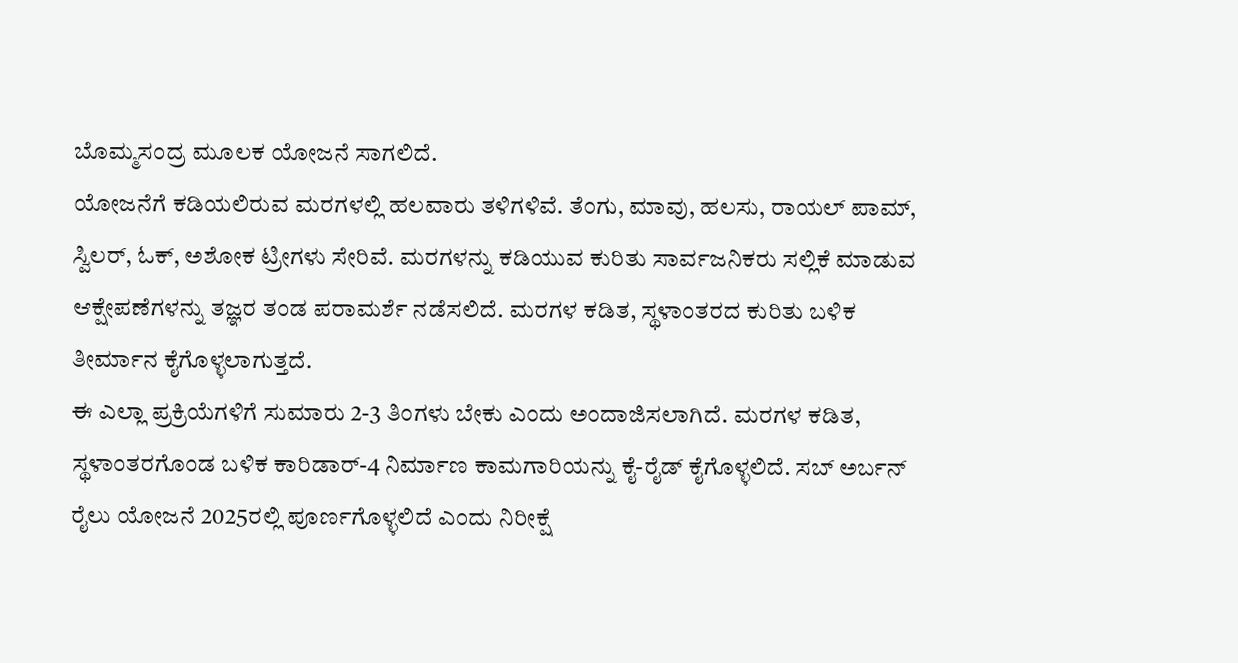ಬೊಮ್ಮಸಂದ್ರ ಮೂಲಕ ಯೋಜನೆ ಸಾಗಲಿದೆ.
ಯೋಜನೆಗೆ ಕಡಿಯಲಿರುವ ಮರಗಳಲ್ಲಿ ಹಲವಾರು ತಳಿಗಳಿವೆ. ತೆಂಗು, ಮಾವು, ಹಲಸು, ರಾಯಲ್ ಪಾಮ್, ಸ್ವಿಲರ್, ಓಕ್, ಅಶೋಕ ಟ್ರೀಗಳು ಸೇರಿವೆ. ಮರಗಳನ್ನು ಕಡಿಯುವ ಕುರಿತು ಸಾರ್ವಜನಿಕರು ಸಲ್ಲಿಕೆ ಮಾಡುವ ಆಕ್ಷೇಪಣೆಗಳನ್ನು ತಜ್ಞರ ತಂಡ ಪರಾಮರ್ಶೆ ನಡೆಸಲಿದೆ. ಮರಗಳ ಕಡಿತ, ಸ್ಥಳಾಂತರದ ಕುರಿತು ಬಳಿಕ ತೀರ್ಮಾನ ಕೈಗೊಳ್ಳಲಾಗುತ್ತದೆ.
ಈ ಎಲ್ಲಾ ಪ್ರಕ್ರಿಯೆಗಳಿಗೆ ಸುಮಾರು 2-3 ತಿಂಗಳು ಬೇಕು ಎಂದು ಅಂದಾಜಿಸಲಾಗಿದೆ. ಮರಗಳ ಕಡಿತ, ಸ್ಥಳಾಂತರಗೊಂಡ ಬಳಿಕ ಕಾರಿಡಾರ್-4 ನಿರ್ಮಾಣ ಕಾಮಗಾರಿಯನ್ನು ಕೈ-ರೈಡ್ ಕೈಗೊಳ್ಳಲಿದೆ. ಸಬ್ ಅರ್ಬನ್ ರೈಲು ಯೋಜನೆ 2025ರಲ್ಲಿ ಪೂರ್ಣಗೊಳ್ಳಲಿದೆ ಎಂದು ನಿರೀಕ್ಷೆ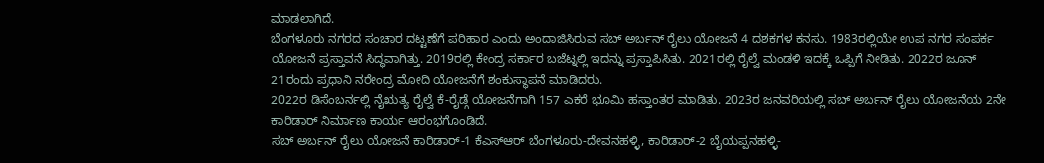ಮಾಡಲಾಗಿದೆ.
ಬೆಂಗಳೂರು ನಗರದ ಸಂಚಾರ ದಟ್ಟಣೆಗೆ ಪರಿಹಾರ ಎಂದು ಅಂದಾಜಿಸಿರುವ ಸಬ್ ಅರ್ಬನ್ ರೈಲು ಯೋಜನೆ 4 ದಶಕಗಳ ಕನಸು. 1983ರಲ್ಲಿಯೇ ಉಪ ನಗರ ಸಂಪರ್ಕ ಯೋಜನೆ ಪ್ರಸ್ತಾವನೆ ಸಿದ್ಧವಾಗಿತ್ತು. 2019ರಲ್ಲಿ ಕೇಂದ್ರ ಸರ್ಕಾರ ಬಜೆಟ್ನಲ್ಲಿ ಇದನ್ನು ಪ್ರಸ್ತಾಪಿಸಿತು. 2021ರಲ್ಲಿ ರೈಲ್ವೆ ಮಂಡಳಿ ಇದಕ್ಕೆ ಒಪ್ಪಿಗೆ ನೀಡಿತು. 2022ರ ಜೂನ್ 21ರಂದು ಪ್ರಧಾನಿ ನರೇಂದ್ರ ಮೋದಿ ಯೋಜನೆಗೆ ಶಂಕುಸ್ಥಾಪನೆ ಮಾಡಿದರು.
2022ರ ಡಿಸೆಂಬರ್ನಲ್ಲಿ ನೈಋತ್ಯ ರೈಲ್ವೆ ಕೆ-ರೈಡ್ಗೆ ಯೋಜನೆಗಾಗಿ 157 ಎಕರೆ ಭೂಮಿ ಹಸ್ತಾಂತರ ಮಾಡಿತು. 2023ರ ಜನವರಿಯಲ್ಲಿ ಸಬ್ ಅರ್ಬನ್ ರೈಲು ಯೋಜನೆಯ 2ನೇ ಕಾರಿಡಾರ್ ನಿರ್ಮಾಣ ಕಾರ್ಯ ಆರಂಭಗೊಂಡಿದೆ.
ಸಬ್ ಅರ್ಬನ್ ರೈಲು ಯೋಜನೆ ಕಾರಿಡಾರ್-1 ಕೆಎಸ್ಆರ್ ಬೆಂಗಳೂರು-ದೇವನಹಳ್ಳಿ, ಕಾರಿಡಾರ್-2 ಬೈಯಪ್ಪನಹಳ್ಳಿ-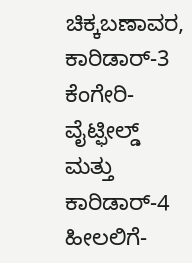ಚಿಕ್ಕಬಣಾವರ, ಕಾರಿಡಾರ್-3 ಕೆಂಗೇರಿ-ವೈಟ್ಫೀಲ್ಡ್ ಮತ್ತು ಕಾರಿಡಾರ್-4 ಹೀಲಲಿಗೆ-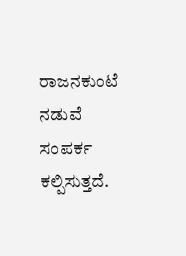ರಾಜನಕುಂಟೆ ನಡುವೆ ಸಂಪರ್ಕ ಕಲ್ಪಿಸುತ್ತದೆ.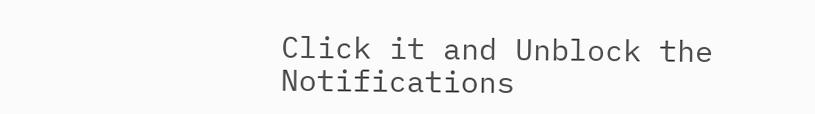Click it and Unblock the Notifications